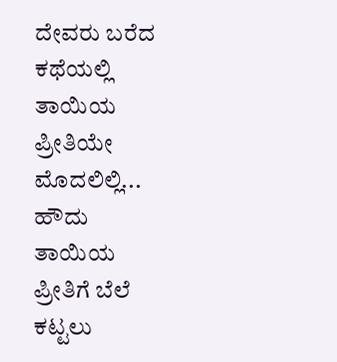ದೇವರು ಬರೆದ ಕಥೆಯಲ್ಲಿ ತಾಯಿಯ ಪ್ರೀತಿಯೇ ಮೊದಲಿಲ್ಲಿ... ಹೌದು ತಾಯಿಯ ಪ್ರೀತಿಗೆ ಬೆಲೆ ಕಟ್ಟಲು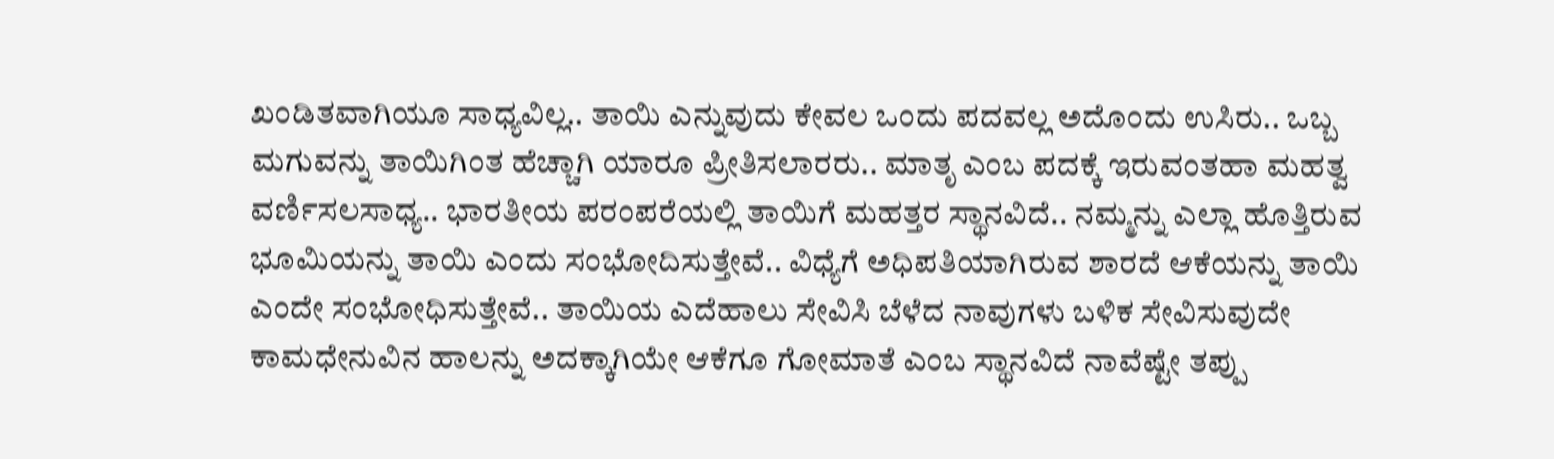ಖಂಡಿತವಾಗಿಯೂ ಸಾಧ್ಯವಿಲ್ಲ.. ತಾಯಿ ಎನ್ನುವುದು ಕೇವಲ ಒಂದು ಪದವಲ್ಲ ಅದೊಂದು ಉಸಿರು.. ಒಬ್ಬ ಮಗುವನ್ನು ತಾಯಿಗಿಂತ ಹೆಚ್ಚಾಗಿ ಯಾರೂ ಪ್ರೀತಿಸಲಾರರು.. ಮಾತೃ ಎಂಬ ಪದಕ್ಕೆ ಇರುವಂತಹಾ ಮಹತ್ವ ವರ್ಣಿಸಲಸಾಧ್ಯ.. ಭಾರತೀಯ ಪರಂಪರೆಯಲ್ಲಿ ತಾಯಿಗೆ ಮಹತ್ತರ ಸ್ಥಾನವಿದೆ.. ನಮ್ಮನ್ನು ಎಲ್ಲಾ ಹೊತ್ತಿರುವ ಭೂಮಿಯನ್ನು ತಾಯಿ ಎಂದು ಸಂಭೋದಿಸುತ್ತೇವೆ.. ವಿಧ್ಯೆಗೆ ಅಧಿಪತಿಯಾಗಿರುವ ಶಾರದೆ ಆಕೆಯನ್ನು ತಾಯಿ ಎಂದೇ ಸಂಭೋಧಿಸುತ್ತೇವೆ.. ತಾಯಿಯ ಎದೆಹಾಲು ಸೇವಿಸಿ ಬೆಳೆದ ನಾವುಗಳು ಬಳಿಕ ಸೇವಿಸುವುದೇ ಕಾಮಧೇನುವಿನ ಹಾಲನ್ನು ಅದಕ್ಕಾಗಿಯೇ ಆಕೆಗೂ ಗೋಮಾತೆ ಎಂಬ ಸ್ಥಾನವಿದೆ ನಾವೆಷ್ಟೇ ತಪ್ಪು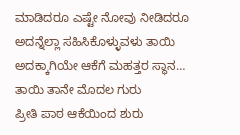ಮಾಡಿದರೂ ಎಷ್ಟೇ ನೋವು ನೀಡಿದರೂ ಅದನ್ನೆಲ್ಲಾ ಸಹಿಸಿಕೊಳ್ಳುವಳು ತಾಯಿ ಅದಕ್ಕಾಗಿಯೇ ಆಕೆಗೆ ಮಹತ್ತರ ಸ್ಥಾನ…
ತಾಯಿ ತಾನೇ ಮೊದಲ ಗುರು
ಪ್ರೀತಿ ಪಾಠ ಆಕೆಯಿಂದ ಶುರು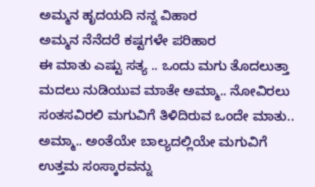ಅಮ್ಮನ ಹೃದಯದಿ ನನ್ನ ವಿಹಾರ
ಅಮ್ಮನ ನೆನೆದರೆ ಕಷ್ಟಗಳೇ ಪರಿಹಾರ
ಈ ಮಾತು ಎಷ್ಟು ಸತ್ಯ .. ಒಂದು ಮಗು ತೊದಲುತ್ತಾ ಮದಲು ನುಡಿಯುವ ಮಾತೇ ಅಮ್ಮಾ.. ನೋವಿರಲು ಸಂತಸವಿರಲಿ ಮಗುವಿಗೆ ತಿಳಿದಿರುವ ಒಂದೇ ಮಾತು.. ಅಮ್ಮಾ.. ಅಂತೆಯೇ ಬಾಲ್ಯದಲ್ಲಿಯೇ ಮಗುವಿಗೆ ಉತ್ತಮ ಸಂಸ್ಕಾರವನ್ನು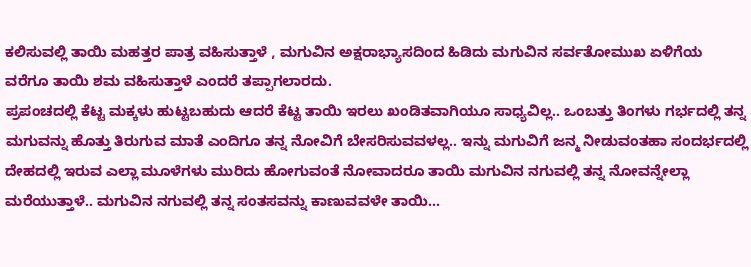ಕಲಿಸುವಲ್ಲಿ ತಾಯಿ ಮಹತ್ತರ ಪಾತ್ರ ವಹಿಸುತ್ತಾಳೆ , ಮಗುವಿನ ಅಕ್ಷರಾಭ್ಯಾಸದಿಂದ ಹಿಡಿದು ಮಗುವಿನ ಸರ್ವತೋಮುಖ ಏಳಿಗೆಯ ವರೆಗೂ ತಾಯಿ ಶಮ ವಹಿಸುತ್ತಾಳೆ ಎಂದರೆ ತಪ್ಪಾಗಲಾರದು.
ಪ್ರಪಂಚದಲ್ಲಿ ಕೆಟ್ಟ ಮಕ್ಕಳು ಹುಟ್ಟಬಹುದು ಆದರೆ ಕೆಟ್ಟ ತಾಯಿ ಇರಲು ಖಂಡಿತವಾಗಿಯೂ ಸಾಧ್ಯವಿಲ್ಲ.. ಒಂಬತ್ತು ತಿಂಗಳು ಗರ್ಭದಲ್ಲಿ ತನ್ನ ಮಗುವನ್ನು ಹೊತ್ತು ತಿರುಗುವ ಮಾತೆ ಎಂದಿಗೂ ತನ್ನ ನೋವಿಗೆ ಬೇಸರಿಸುವವಳಲ್ಲ.. ಇನ್ನು ಮಗುವಿಗೆ ಜನ್ಮ ನೀಡುವಂತಹಾ ಸಂದರ್ಭದಲ್ಲಿ ದೇಹದಲ್ಲಿ ಇರುವ ಎಲ್ಲಾ ಮೂಳೆಗಳು ಮುರಿದು ಹೋಗುವಂತೆ ನೋವಾದರೂ ತಾಯಿ ಮಗುವಿನ ನಗುವಲ್ಲಿ ತನ್ನ ನೋವನ್ನೇಲ್ಲಾ ಮರೆಯುತ್ತಾಳೆ.. ಮಗುವಿನ ನಗುವಲ್ಲಿ ತನ್ನ ಸಂತಸವನ್ನು ಕಾಣುವವಳೇ ತಾಯಿ...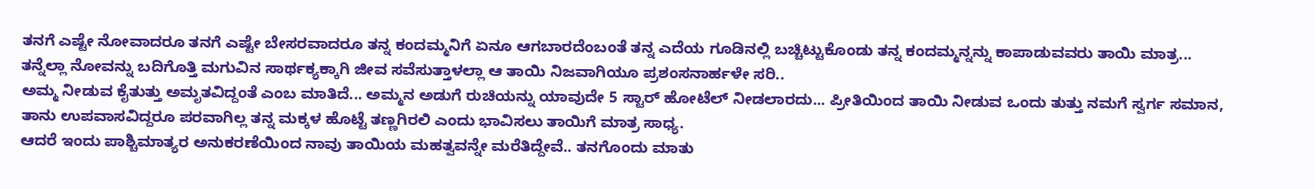ತನಗೆ ಎಷ್ಟೇ ನೋವಾದರೂ ತನಗೆ ಎಷ್ಟೇ ಬೇಸರವಾದರೂ ತನ್ನ ಕಂದಮ್ಮನಿಗೆ ಏನೂ ಆಗಬಾರದೆಂಬಂತೆ ತನ್ನ ಎದೆಯ ಗೂಡಿನಲ್ಲಿ ಬಚ್ಚಿಟ್ಟುಕೊಂಡು ತನ್ನ ಕಂದಮ್ಮನ್ನನ್ನು ಕಾಪಾಡುವವರು ತಾಯಿ ಮಾತ್ರ... ತನ್ನೆಲ್ಲಾ ನೋವನ್ನು ಬದಿಗೊತ್ತಿ ಮಗುವಿನ ಸಾರ್ಥಕ್ಯಕ್ಕಾಗಿ ಜೀವ ಸವೆಸುತ್ತಾಳಲ್ಲಾ ಆ ತಾಯಿ ನಿಜವಾಗಿಯೂ ಪ್ರಶಂಸನಾರ್ಹಳೇ ಸರಿ..
ಅಮ್ಮ ನೀಡುವ ಕೈತುತ್ತು ಅಮೃತವಿದ್ದಂತೆ ಎಂಬ ಮಾತಿದೆ... ಅಮ್ಮನ ಅಡುಗೆ ರುಚಿಯನ್ನು ಯಾವುದೇ 5 ಸ್ಟಾರ್ ಹೋಟೆಲ್ ನೀಡಲಾರದು... ಪ್ರೀತಿಯಿಂದ ತಾಯಿ ನೀಡುವ ಒಂದು ತುತ್ತು ನಮಗೆ ಸ್ವರ್ಗ ಸಮಾನ, ತಾನು ಉಪವಾಸವಿದ್ದರೂ ಪರವಾಗಿಲ್ಲ ತನ್ನ ಮಕ್ಕಳ ಹೊಟ್ಟೆ ತಣ್ಣಗಿರಲಿ ಎಂದು ಭಾವಿಸಲು ತಾಯಿಗೆ ಮಾತ್ರ ಸಾಧ್ಯ.
ಆದರೆ ಇಂದು ಪಾಶ್ಚಿಮಾತ್ಯರ ಅನುಕರಣೆಯಿಂದ ನಾವು ತಾಯಿಯ ಮಹತ್ವವನ್ನೇ ಮರೆತಿದ್ದೇವೆ.. ತನಗೊಂದು ಮಾತು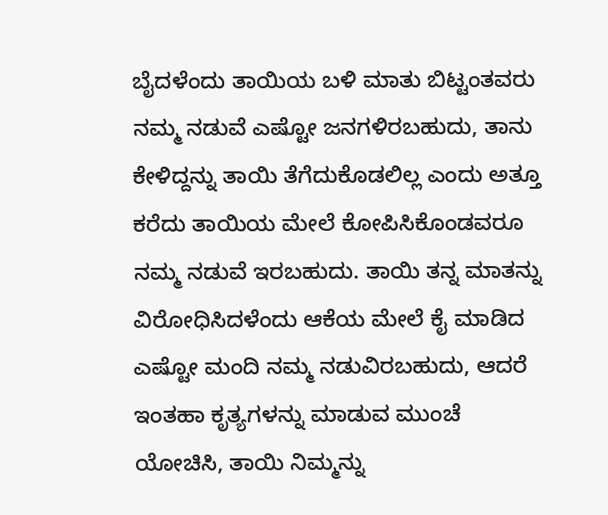ಬೈದಳೆಂದು ತಾಯಿಯ ಬಳಿ ಮಾತು ಬಿಟ್ಟಂತವರು ನಮ್ಮ ನಡುವೆ ಎಷ್ಟೋ ಜನಗಳಿರಬಹುದು, ತಾನು ಕೇಳಿದ್ದನ್ನು ತಾಯಿ ತೆಗೆದುಕೊಡಲಿಲ್ಲ ಎಂದು ಅತ್ತೂ ಕರೆದು ತಾಯಿಯ ಮೇಲೆ ಕೋಪಿಸಿಕೊಂಡವರೂ ನಮ್ಮ ನಡುವೆ ಇರಬಹುದು. ತಾಯಿ ತನ್ನ ಮಾತನ್ನು ವಿರೋಧಿಸಿದಳೆಂದು ಆಕೆಯ ಮೇಲೆ ಕೈ ಮಾಡಿದ ಎಷ್ಟೋ ಮಂದಿ ನಮ್ಮ ನಡುವಿರಬಹುದು, ಆದರೆ ಇಂತಹಾ ಕೃತ್ಯಗಳನ್ನು ಮಾಡುವ ಮುಂಚೆ ಯೋಚಿಸಿ, ತಾಯಿ ನಿಮ್ಮನ್ನು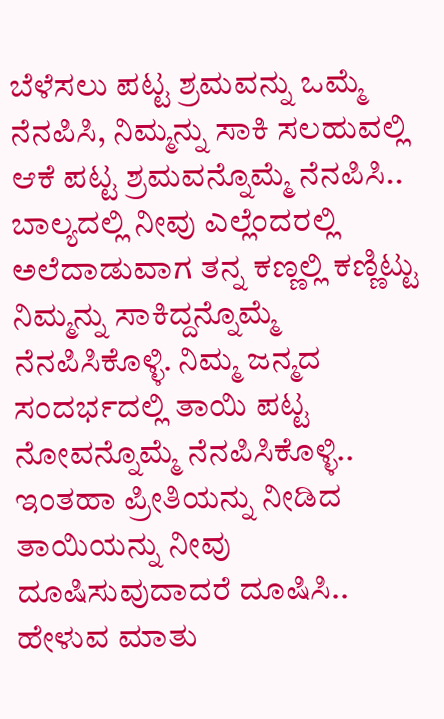ಬೆಳೆಸಲು ಪಟ್ಟ ಶ್ರಮವನ್ನು ಒಮ್ಮೆ ನೆನಪಿಸಿ, ನಿಮ್ಮನ್ನು ಸಾಕಿ ಸಲಹುವಲ್ಲಿ ಆಕೆ ಪಟ್ಟ ಶ್ರಮವನ್ನೊಮ್ಮೆ ನೆನಪಿಸಿ.. ಬಾಲ್ಯದಲ್ಲಿ ನೀವು ಎಲ್ಲೆಂದರಲ್ಲಿ ಅಲೆದಾಡುವಾಗ ತನ್ನ ಕಣ್ಣಲ್ಲಿ ಕಣ್ಣಿಟ್ಟು ನಿಮ್ಮನ್ನು ಸಾಕಿದ್ದನ್ನೊಮ್ಮೆ ನೆನಪಿಸಿಕೊಳ್ಳಿ. ನಿಮ್ಮ ಜನ್ಮದ ಸಂದರ್ಭದಲ್ಲಿ ತಾಯಿ ಪಟ್ಟ ನೋವನ್ನೊಮ್ಮೆ ನೆನಪಿಸಿಕೊಳ್ಳಿ.. ಇಂತಹಾ ಪ್ರೀತಿಯನ್ನು ನೀಡಿದ ತಾಯಿಯನ್ನು ನೀವು ದೂಷಿಸುವುದಾದರೆ ದೂಷಿಸಿ.. ಹೇಳುವ ಮಾತು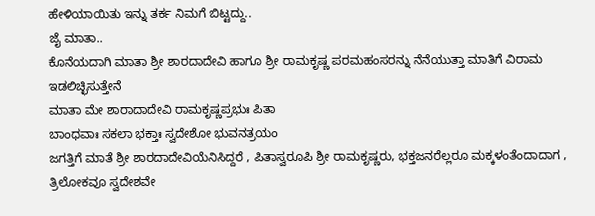ಹೇಳಿಯಾಯಿತು ಇನ್ನು ತರ್ಕ ನಿಮಗೆ ಬಿಟ್ಟದ್ದು..
ಜೈ ಮಾತಾ..
ಕೊನೆಯದಾಗಿ ಮಾತಾ ಶ್ರೀ ಶಾರದಾದೇವಿ ಹಾಗೂ ಶ್ರೀ ರಾಮಕೃಷ್ಣ ಪರಮಹಂಸರನ್ನು ನೆನೆಯುತ್ತಾ ಮಾತಿಗೆ ವಿರಾಮ ಇಡಲಿಚ್ಛಿಸುತ್ತೇನೆ
ಮಾತಾ ಮೇ ಶಾರಾದಾದೇವಿ ರಾಮಕೃಷ್ಣಪ್ರಭುಃ ಪಿತಾ
ಬಾಂಧವಾಃ ಸಕಲಾ ಭಕ್ತಾಃ ಸ್ವದೇಶೋ ಭುವನತ್ರಯಂ
ಜಗತ್ತಿಗೆ ಮಾತೆ ಶ್ರೀ ಶಾರದಾದೇವಿಯೆನಿಸಿದ್ದರೆ , ಪಿತಾಸ್ವರೂಪಿ ಶ್ರೀ ರಾಮಕೃಷ್ಣರು, ಭಕ್ತಜನರೆಲ್ಲರೂ ಮಕ್ಕಳಂತೆಂದಾದಾಗ , ತ್ರಿಲೋಕವೂ ಸ್ವದೇಶವೇ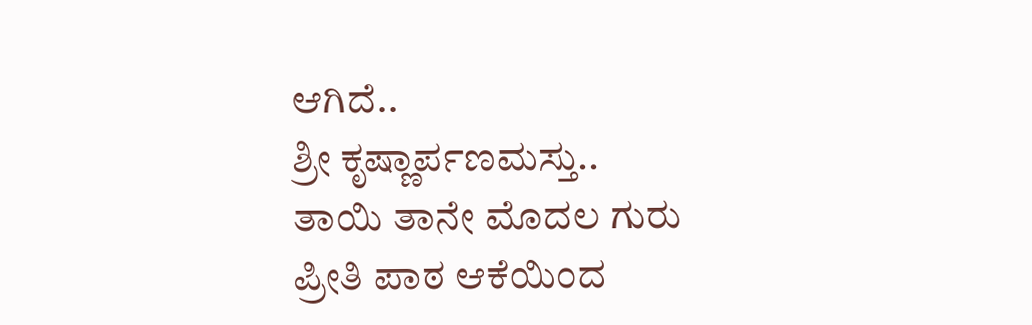ಆಗಿದೆ..
ಶ್ರೀ ಕೃಷ್ಣಾರ್ಪಣಮಸ್ತು..
ತಾಯಿ ತಾನೇ ಮೊದಲ ಗುರು
ಪ್ರೀತಿ ಪಾಠ ಆಕೆಯಿಂದ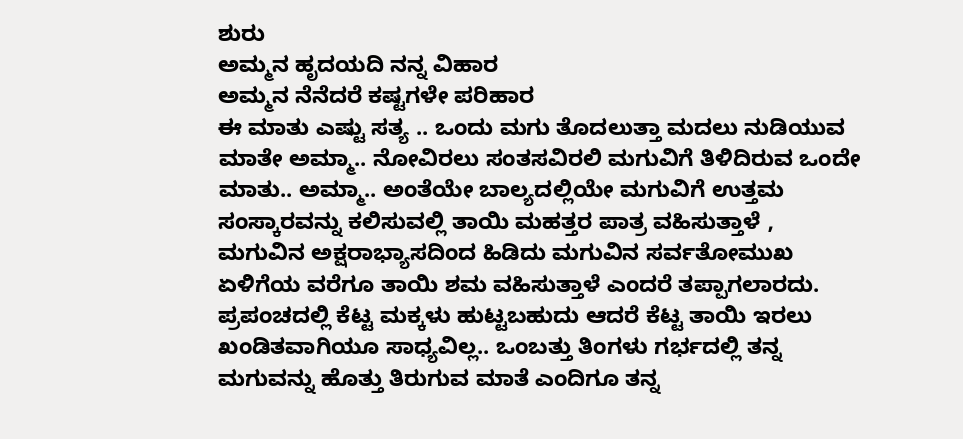ಶುರು
ಅಮ್ಮನ ಹೃದಯದಿ ನನ್ನ ವಿಹಾರ
ಅಮ್ಮನ ನೆನೆದರೆ ಕಷ್ಟಗಳೇ ಪರಿಹಾರ
ಈ ಮಾತು ಎಷ್ಟು ಸತ್ಯ .. ಒಂದು ಮಗು ತೊದಲುತ್ತಾ ಮದಲು ನುಡಿಯುವ ಮಾತೇ ಅಮ್ಮಾ.. ನೋವಿರಲು ಸಂತಸವಿರಲಿ ಮಗುವಿಗೆ ತಿಳಿದಿರುವ ಒಂದೇ ಮಾತು.. ಅಮ್ಮಾ.. ಅಂತೆಯೇ ಬಾಲ್ಯದಲ್ಲಿಯೇ ಮಗುವಿಗೆ ಉತ್ತಮ ಸಂಸ್ಕಾರವನ್ನು ಕಲಿಸುವಲ್ಲಿ ತಾಯಿ ಮಹತ್ತರ ಪಾತ್ರ ವಹಿಸುತ್ತಾಳೆ , ಮಗುವಿನ ಅಕ್ಷರಾಭ್ಯಾಸದಿಂದ ಹಿಡಿದು ಮಗುವಿನ ಸರ್ವತೋಮುಖ ಏಳಿಗೆಯ ವರೆಗೂ ತಾಯಿ ಶಮ ವಹಿಸುತ್ತಾಳೆ ಎಂದರೆ ತಪ್ಪಾಗಲಾರದು.
ಪ್ರಪಂಚದಲ್ಲಿ ಕೆಟ್ಟ ಮಕ್ಕಳು ಹುಟ್ಟಬಹುದು ಆದರೆ ಕೆಟ್ಟ ತಾಯಿ ಇರಲು ಖಂಡಿತವಾಗಿಯೂ ಸಾಧ್ಯವಿಲ್ಲ.. ಒಂಬತ್ತು ತಿಂಗಳು ಗರ್ಭದಲ್ಲಿ ತನ್ನ ಮಗುವನ್ನು ಹೊತ್ತು ತಿರುಗುವ ಮಾತೆ ಎಂದಿಗೂ ತನ್ನ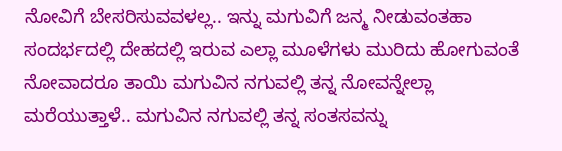ನೋವಿಗೆ ಬೇಸರಿಸುವವಳಲ್ಲ.. ಇನ್ನು ಮಗುವಿಗೆ ಜನ್ಮ ನೀಡುವಂತಹಾ ಸಂದರ್ಭದಲ್ಲಿ ದೇಹದಲ್ಲಿ ಇರುವ ಎಲ್ಲಾ ಮೂಳೆಗಳು ಮುರಿದು ಹೋಗುವಂತೆ ನೋವಾದರೂ ತಾಯಿ ಮಗುವಿನ ನಗುವಲ್ಲಿ ತನ್ನ ನೋವನ್ನೇಲ್ಲಾ ಮರೆಯುತ್ತಾಳೆ.. ಮಗುವಿನ ನಗುವಲ್ಲಿ ತನ್ನ ಸಂತಸವನ್ನು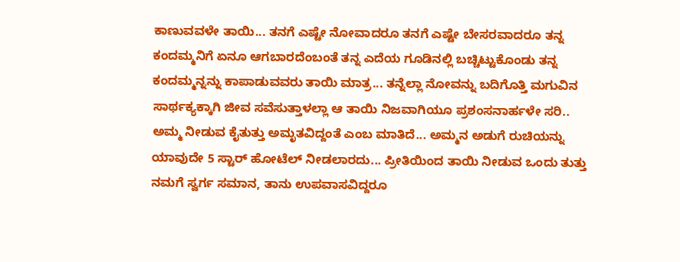ಕಾಣುವವಳೇ ತಾಯಿ... ತನಗೆ ಎಷ್ಟೇ ನೋವಾದರೂ ತನಗೆ ಎಷ್ಟೇ ಬೇಸರವಾದರೂ ತನ್ನ ಕಂದಮ್ಮನಿಗೆ ಏನೂ ಆಗಬಾರದೆಂಬಂತೆ ತನ್ನ ಎದೆಯ ಗೂಡಿನಲ್ಲಿ ಬಚ್ಚಿಟ್ಟುಕೊಂಡು ತನ್ನ ಕಂದಮ್ಮನ್ನನ್ನು ಕಾಪಾಡುವವರು ತಾಯಿ ಮಾತ್ರ... ತನ್ನೆಲ್ಲಾ ನೋವನ್ನು ಬದಿಗೊತ್ತಿ ಮಗುವಿನ ಸಾರ್ಥಕ್ಯಕ್ಕಾಗಿ ಜೀವ ಸವೆಸುತ್ತಾಳಲ್ಲಾ ಆ ತಾಯಿ ನಿಜವಾಗಿಯೂ ಪ್ರಶಂಸನಾರ್ಹಳೇ ಸರಿ..
ಅಮ್ಮ ನೀಡುವ ಕೈತುತ್ತು ಅಮೃತವಿದ್ದಂತೆ ಎಂಬ ಮಾತಿದೆ... ಅಮ್ಮನ ಅಡುಗೆ ರುಚಿಯನ್ನು ಯಾವುದೇ 5 ಸ್ಟಾರ್ ಹೋಟೆಲ್ ನೀಡಲಾರದು... ಪ್ರೀತಿಯಿಂದ ತಾಯಿ ನೀಡುವ ಒಂದು ತುತ್ತು ನಮಗೆ ಸ್ವರ್ಗ ಸಮಾನ, ತಾನು ಉಪವಾಸವಿದ್ದರೂ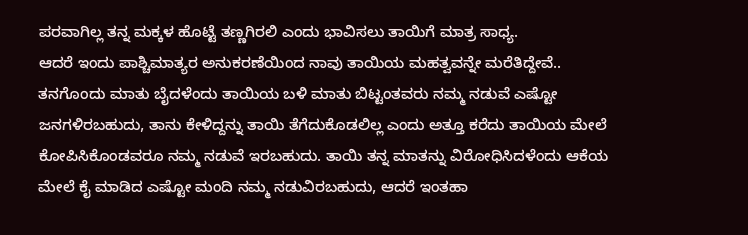ಪರವಾಗಿಲ್ಲ ತನ್ನ ಮಕ್ಕಳ ಹೊಟ್ಟೆ ತಣ್ಣಗಿರಲಿ ಎಂದು ಭಾವಿಸಲು ತಾಯಿಗೆ ಮಾತ್ರ ಸಾಧ್ಯ.
ಆದರೆ ಇಂದು ಪಾಶ್ಚಿಮಾತ್ಯರ ಅನುಕರಣೆಯಿಂದ ನಾವು ತಾಯಿಯ ಮಹತ್ವವನ್ನೇ ಮರೆತಿದ್ದೇವೆ.. ತನಗೊಂದು ಮಾತು ಬೈದಳೆಂದು ತಾಯಿಯ ಬಳಿ ಮಾತು ಬಿಟ್ಟಂತವರು ನಮ್ಮ ನಡುವೆ ಎಷ್ಟೋ ಜನಗಳಿರಬಹುದು, ತಾನು ಕೇಳಿದ್ದನ್ನು ತಾಯಿ ತೆಗೆದುಕೊಡಲಿಲ್ಲ ಎಂದು ಅತ್ತೂ ಕರೆದು ತಾಯಿಯ ಮೇಲೆ ಕೋಪಿಸಿಕೊಂಡವರೂ ನಮ್ಮ ನಡುವೆ ಇರಬಹುದು. ತಾಯಿ ತನ್ನ ಮಾತನ್ನು ವಿರೋಧಿಸಿದಳೆಂದು ಆಕೆಯ ಮೇಲೆ ಕೈ ಮಾಡಿದ ಎಷ್ಟೋ ಮಂದಿ ನಮ್ಮ ನಡುವಿರಬಹುದು, ಆದರೆ ಇಂತಹಾ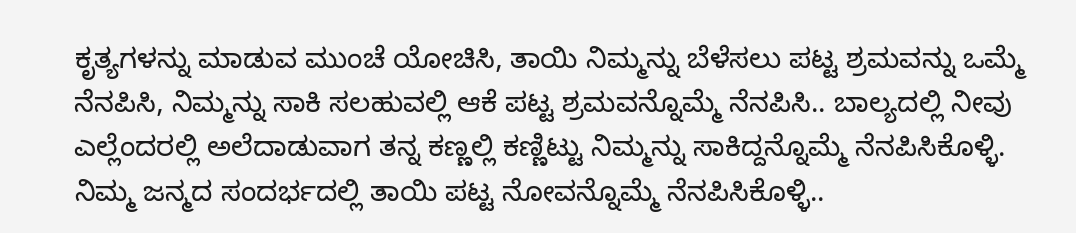ಕೃತ್ಯಗಳನ್ನು ಮಾಡುವ ಮುಂಚೆ ಯೋಚಿಸಿ, ತಾಯಿ ನಿಮ್ಮನ್ನು ಬೆಳೆಸಲು ಪಟ್ಟ ಶ್ರಮವನ್ನು ಒಮ್ಮೆ ನೆನಪಿಸಿ, ನಿಮ್ಮನ್ನು ಸಾಕಿ ಸಲಹುವಲ್ಲಿ ಆಕೆ ಪಟ್ಟ ಶ್ರಮವನ್ನೊಮ್ಮೆ ನೆನಪಿಸಿ.. ಬಾಲ್ಯದಲ್ಲಿ ನೀವು ಎಲ್ಲೆಂದರಲ್ಲಿ ಅಲೆದಾಡುವಾಗ ತನ್ನ ಕಣ್ಣಲ್ಲಿ ಕಣ್ಣಿಟ್ಟು ನಿಮ್ಮನ್ನು ಸಾಕಿದ್ದನ್ನೊಮ್ಮೆ ನೆನಪಿಸಿಕೊಳ್ಳಿ. ನಿಮ್ಮ ಜನ್ಮದ ಸಂದರ್ಭದಲ್ಲಿ ತಾಯಿ ಪಟ್ಟ ನೋವನ್ನೊಮ್ಮೆ ನೆನಪಿಸಿಕೊಳ್ಳಿ..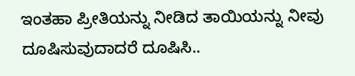ಇಂತಹಾ ಪ್ರೀತಿಯನ್ನು ನೀಡಿದ ತಾಯಿಯನ್ನು ನೀವು ದೂಷಿಸುವುದಾದರೆ ದೂಷಿಸಿ..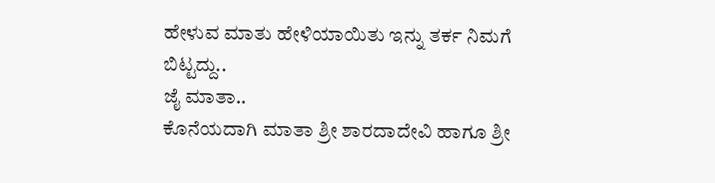ಹೇಳುವ ಮಾತು ಹೇಳಿಯಾಯಿತು ಇನ್ನು ತರ್ಕ ನಿಮಗೆ ಬಿಟ್ಟದ್ದು..
ಜೈ ಮಾತಾ..
ಕೊನೆಯದಾಗಿ ಮಾತಾ ಶ್ರೀ ಶಾರದಾದೇವಿ ಹಾಗೂ ಶ್ರೀ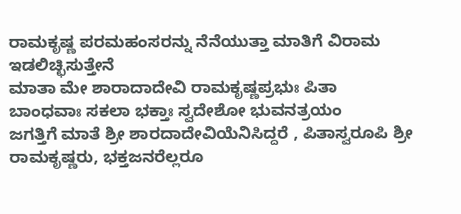ರಾಮಕೃಷ್ಣ ಪರಮಹಂಸರನ್ನು ನೆನೆಯುತ್ತಾ ಮಾತಿಗೆ ವಿರಾಮ ಇಡಲಿಚ್ಛಿಸುತ್ತೇನೆ
ಮಾತಾ ಮೇ ಶಾರಾದಾದೇವಿ ರಾಮಕೃಷ್ಣಪ್ರಭುಃ ಪಿತಾ
ಬಾಂಧವಾಃ ಸಕಲಾ ಭಕ್ತಾಃ ಸ್ವದೇಶೋ ಭುವನತ್ರಯಂ
ಜಗತ್ತಿಗೆ ಮಾತೆ ಶ್ರೀ ಶಾರದಾದೇವಿಯೆನಿಸಿದ್ದರೆ , ಪಿತಾಸ್ವರೂಪಿ ಶ್ರೀ ರಾಮಕೃಷ್ಣರು, ಭಕ್ತಜನರೆಲ್ಲರೂ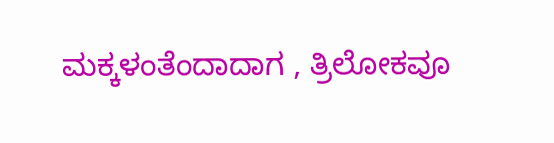ಮಕ್ಕಳಂತೆಂದಾದಾಗ , ತ್ರಿಲೋಕವೂ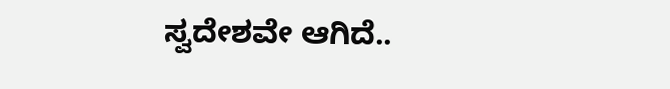ಸ್ವದೇಶವೇ ಆಗಿದೆ..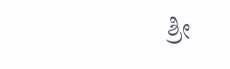ಶ್ರೀ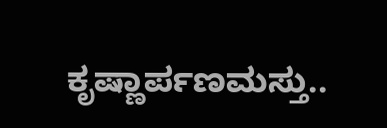ಕೃಷ್ಣಾರ್ಪಣಮಸ್ತು..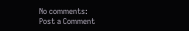No comments:
Post a Comment